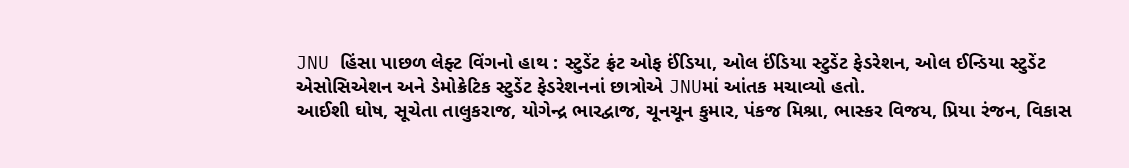JNU હિંસા પાછળ લેફ્ટ વિંગનો હાથ : સ્ટુડેંટ ફ્રંટ ઓફ ઈંડિયા, ઓલ ઈંડિયા સ્ટુડેંટ ફેડરેશન, ઓલ ઈન્ડિયા સ્ટુડેંટ એસોસિએશન અને ડેમોક્રેટિક સ્ટુડેંટ ફેડરેશનનાં છાત્રોએ JNUમાં આંતક મચાવ્યો હતો.
આઈશી ઘોષ, સૂચેતા તાલુકરાજ, યોગેન્દ્ર ભારદ્વાજ, ચૂનચૂન કુમાર, પંકજ મિશ્રા, ભાસ્કર વિજય, પ્રિયા રંજન, વિકાસ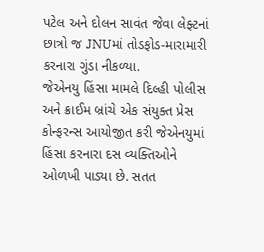પટેલ અને દોલન સાવંત જેવા લેફ્ટનાં છાત્રો જ JNUમાં તોડફોડ-મારામારી કરનારા ગુંડા નીકળ્યા.
જેએનયુ હિંસા મામલે દિલ્હી પોલીસ અને ક્રાઈમ બ્રાંચે એક સંયુક્ત પ્રેસ કોન્ફરન્સ આયોજીત કરી જેએનયુમાં હિંસા કરનારા દસ વ્યક્તિઓને ઓળખી પાડ્યા છે. સતત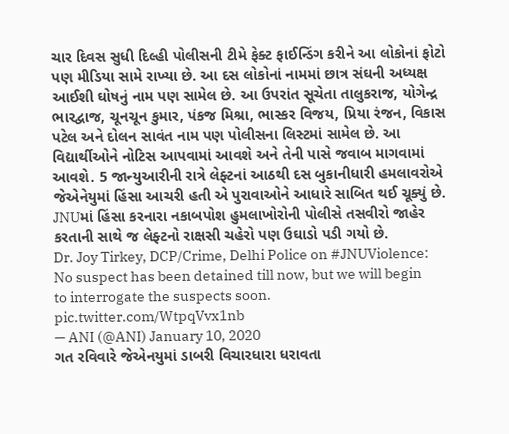ચાર દિવસ સુધી દિલ્હી પોલીસની ટીમે ફેક્ટ ફાઈન્ડિંગ કરીને આ લોકોનાં ફોટો પણ મીડિયા સામે રાખ્યા છે. આ દસ લોકોનાં નામમાં છાત્ર સંઘની અધ્યક્ષ આઈશી ઘોષનું નામ પણ સામેલ છે. આ ઉપરાંત સૂચેતા તાલુકરાજ, યોગેન્દ્ર ભારદ્વાજ, ચૂનચૂન કુમાર, પંકજ મિશ્રા, ભાસ્કર વિજય, પ્રિયા રંજન, વિકાસ પટેલ અને દોલન સાવંત નામ પણ પોલીસના લિસ્ટમાં સામેલ છે. આ વિદ્યાર્થીઓને નોટિસ આપવામાં આવશે અને તેની પાસે જવાબ માગવામાં આવશે. 5 જાન્યુઆરીની રાત્રે લેફ્ટનાં આઠથી દસ બુકાનીધારી હમલાવરોએ જેએનેયુમાં હિંસા આચરી હતી એ પુરાવાઓને આધારે સાબિત થઈ ચૂક્યું છે. JNUમાં હિંસા કરનારા નકાબપોશ હુમલાખોરોની પોલીસે તસવીરો જાહેર કરતાની સાથે જ લેફ્ટનો રાક્ષસી ચહેરો પણ ઉઘાડો પડી ગયો છે.
Dr. Joy Tirkey, DCP/Crime, Delhi Police on #JNUViolence: No suspect has been detained till now, but we will begin to interrogate the suspects soon. pic.twitter.com/WtpqVvx1nb
— ANI (@ANI) January 10, 2020
ગત રવિવારે જેએનયુમાં ડાબરી વિચારધારા ધરાવતા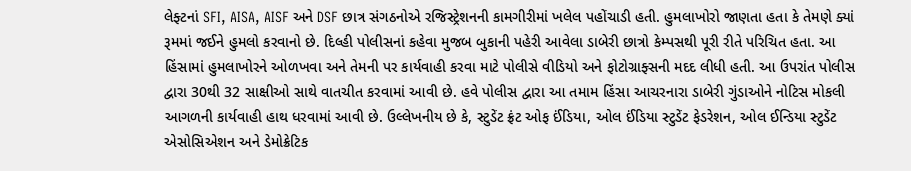લેફ્ટનાં SFI, AISA, AISF અને DSF છાત્ર સંગઠનોએ રજિસ્ટ્રેશનની કામગીરીમાં ખલેલ પહોંચાડી હતી. હુમલાખોરો જાણતા હતા કે તેમણે ક્યાં રૂમમાં જઈને હુમલો કરવાનો છે. દિલ્હી પોલીસનાં કહેવા મુજબ બુકાની પહેરી આવેલા ડાબેરી છાત્રો કેમ્પસથી પૂરી રીતે પરિચિત હતા. આ હિંસામાં હુમલાખોરને ઓળખવા અને તેમની પર કાર્યવાહી કરવા માટે પોલીસે વીડિયો અને ફોટોગ્રાફ્સની મદદ લીધી હતી. આ ઉપરાંત પોલીસ દ્વારા 30થી 32 સાક્ષીઓ સાથે વાતચીત કરવામાં આવી છે. હવે પોલીસ દ્વારા આ તમામ હિંસા આચરનારા ડાબેરી ગુંડાઓને નોટિસ મોકલી આગળની કાર્યવાહી હાથ ધરવામાં આવી છે. ઉલ્લેખનીય છે કે, સ્ટુડેંટ ફ્રંટ ઓફ ઈંડિયા, ઓલ ઈંડિયા સ્ટુડેંટ ફેડરેશન, ઓલ ઈન્ડિયા સ્ટુડેંટ એસોસિએશન અને ડેમોક્રેટિક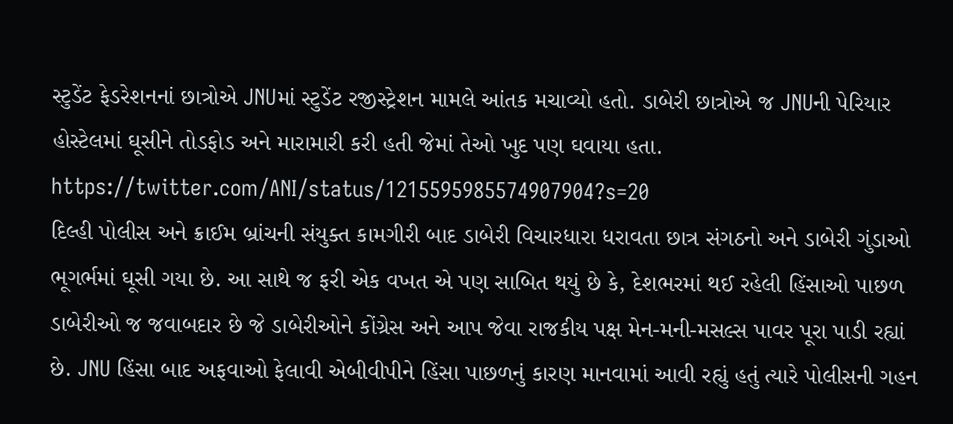સ્ટુડેંટ ફેડરેશનનાં છાત્રોએ JNUમાં સ્ટુડેંટ રજીસ્ટ્રેશન મામલે આંતક મચાવ્યો હતો. ડાબેરી છાત્રોએ જ JNUની પેરિયાર હોસ્ટેલમાં ઘૂસીને તોડફોડ અને મારામારી કરી હતી જેમાં તેઓ ખુદ પણ ઘવાયા હતા.
https://twitter.com/ANI/status/1215595985574907904?s=20
દિલ્હી પોલીસ અને ક્રાઈમ બ્રાંચની સંયુક્ત કામગીરી બાદ ડાબેરી વિચારધારા ધરાવતા છાત્ર સંગઠનો અને ડાબેરી ગુંડાઓ ભૂગર્ભમાં ઘૂસી ગયા છે. આ સાથે જ ફરી એક વખત એ પણ સાબિત થયું છે કે, દેશભરમાં થઈ રહેલી હિંસાઓ પાછળ ડાબેરીઓ જ જવાબદાર છે જે ડાબેરીઓને કોંગ્રેસ અને આપ જેવા રાજકીય પક્ષ મેન-મની-મસલ્સ પાવર પૂરા પાડી રહ્યાં છે. JNU હિંસા બાદ અફવાઓ ફેલાવી એબીવીપીને હિંસા પાછળનું કારણ માનવામાં આવી રહ્યું હતું ત્યારે પોલીસની ગહન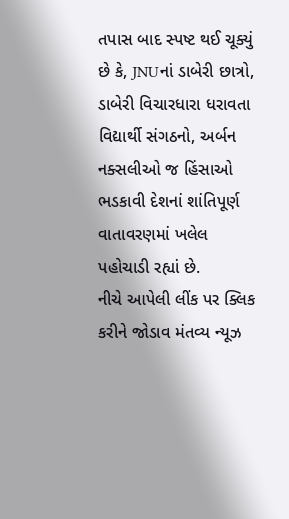તપાસ બાદ સ્પષ્ટ થઈ ચૂક્યું છે કે, JNUનાં ડાબેરી છાત્રો, ડાબેરી વિચારધારા ધરાવતા વિદ્યાર્થી સંગઠનો, અર્બન નક્સલીઓ જ હિંસાઓ ભડકાવી દેશનાં શાંતિપૂર્ણ વાતાવરણમાં ખલેલ પહોચાડી રહ્યાં છે.
નીચે આપેલી લીંક પર ક્લિક કરીને જોડાવ મંતવ્ય ન્યૂઝ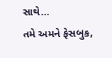સાથે…
તમે અમને ફેસબુક,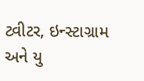ટ્વીટર, ઇન્સ્ટાગ્રામ અને યુ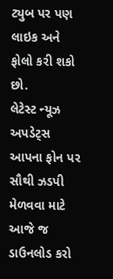ટ્યુબ પર પણ લાઇક અને ફોલો કરી શકો છો.
લેટેસ્ટ ન્યૂઝ અપડેટ્સ આપના ફોન પર સૌથી ઝડપી મેળવવા માટે આજે જ ડાઉનલોડ કરો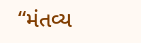“મંતવ્ય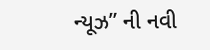ન્યૂઝ” ની નવી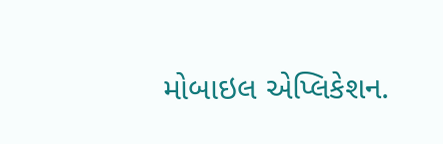મોબાઇલ એપ્લિકેશન.